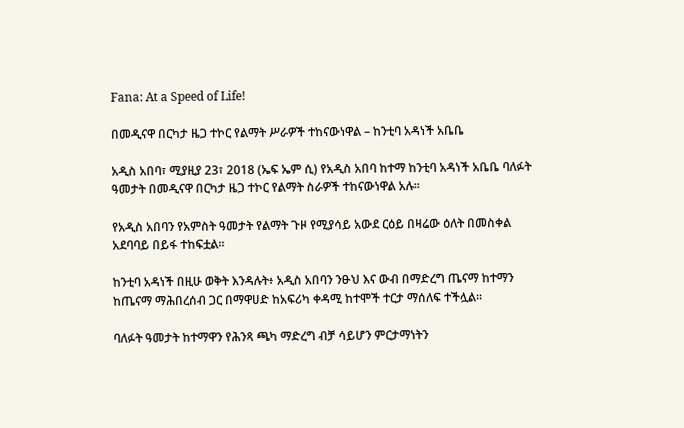Fana: At a Speed of Life!

በመዲናዋ በርካታ ዜጋ ተኮር የልማት ሥራዎች ተከናውነዋል – ከንቲባ አዳነች አቤቤ

አዲስ አበባ፣ ሚያዚያ 23፣ 2018 (ኤፍ ኤም ሲ) የአዲስ አበባ ከተማ ከንቲባ አዳነች አቤቤ ባለፉት ዓመታት በመዲናዋ በርካታ ዜጋ ተኮር የልማት ስራዎች ተከናውነዋል አሉ፡፡

የአዲስ አበባን የአምስት ዓመታት የልማት ጉዞ የሚያሳይ አውደ ርዕይ በዛሬው ዕለት በመስቀል አደባባይ በይፋ ተከፍቷል።

ከንቲባ አዳነች በዚሁ ወቅት እንዳሉት፥ አዲስ አበባን ንፁህ እና ውብ በማድረግ ጤናማ ከተማን ከጤናማ ማሕበረሰብ ጋር በማዋሀድ ከአፍሪካ ቀዳሚ ከተሞች ተርታ ማሰለፍ ተችሏል፡፡

ባለፉት ዓመታት ከተማዋን የሕንጻ ጫካ ማድረግ ብቻ ሳይሆን ምርታማነትን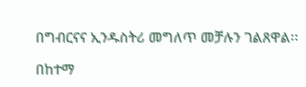በግብርናና ኢንዱስትሪ መግለጥ መቻሉን ገልጸዋል፡፡

በከተማ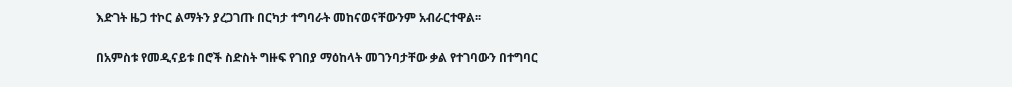እድገት ዜጋ ተኮር ልማትን ያረጋገጡ በርካታ ተግባራት መከናወናቸውንም አብራርተዋል፡፡

በአምስቱ የመዲናይቱ በሮች ስድስት ግዙፍ የገበያ ማዕከላት መገንባታቸው ቃል የተገባውን በተግባር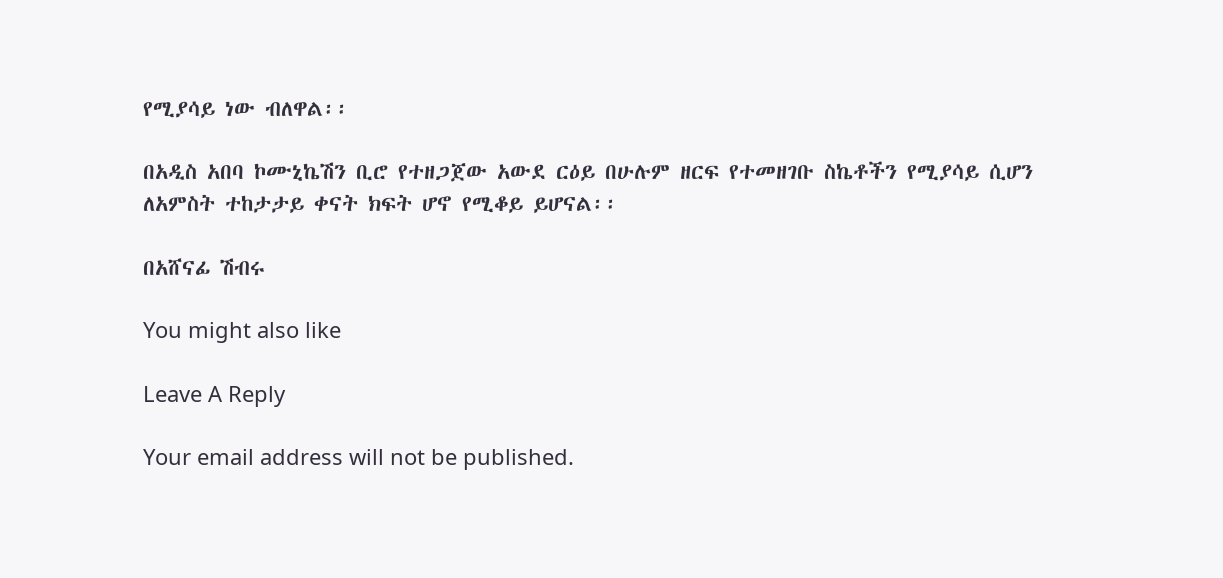የሚያሳይ ነው ብለዋል፡፡

በአዲስ አበባ ኮሙኒኬሽን ቢሮ የተዘጋጀው አውደ ርዕይ በሁሉም ዘርፍ የተመዘገቡ ስኬቶችን የሚያሳይ ሲሆን ለአምስት ተከታታይ ቀናት ክፍት ሆኖ የሚቆይ ይሆናል፡፡

በአሸናፊ ሽብሩ

You might also like

Leave A Reply

Your email address will not be published.